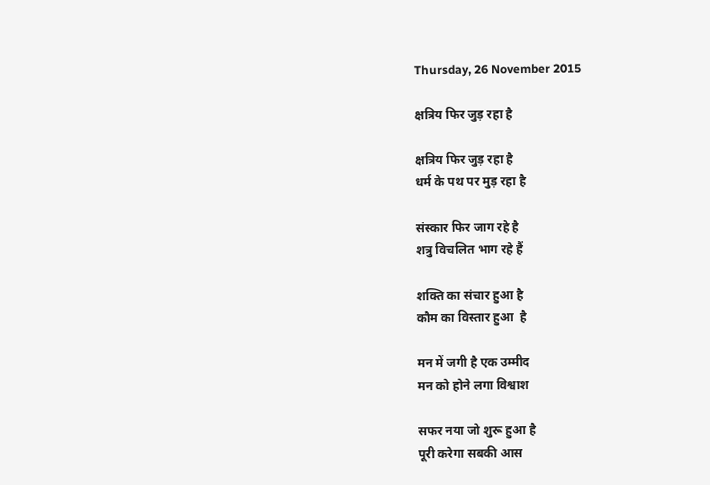Thursday, 26 November 2015

क्षत्रिय फिर जुड़ रहा है

क्षत्रिय फिर जुड़ रहा है
धर्म के पथ पर मुड़ रहा है

संस्कार फिर जाग रहे है
शत्रु विचलित भाग रहे हैं

शक्ति का संचार हुआ है
कौम का विस्तार हुआ  है

मन में जगी है एक उम्मीद
मन को होने लगा विश्वाश

सफर नया जो शुरू हुआ है
पूरी करेगा सबकी आस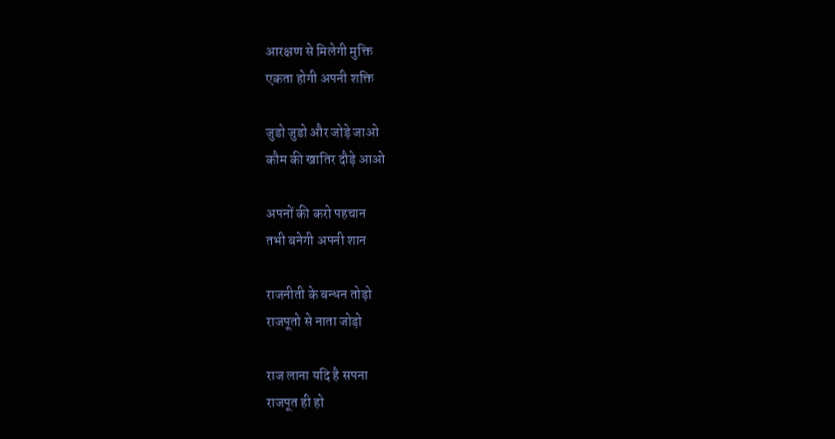आरक्षण से मिलेगी मुक्ति
एकता होगी अपनी शक्ति

जुडो जुडो और जोड़े जाओ
कौम की खातिर दौड़े आओ

अपनों की करो पहचान
तभी बनेगी अपनी शान

राजनीती के बन्धन तोड़ो
राजपूतो से नाता जोड़ो

राज लाना यदि है सपना
राजपूत ही हो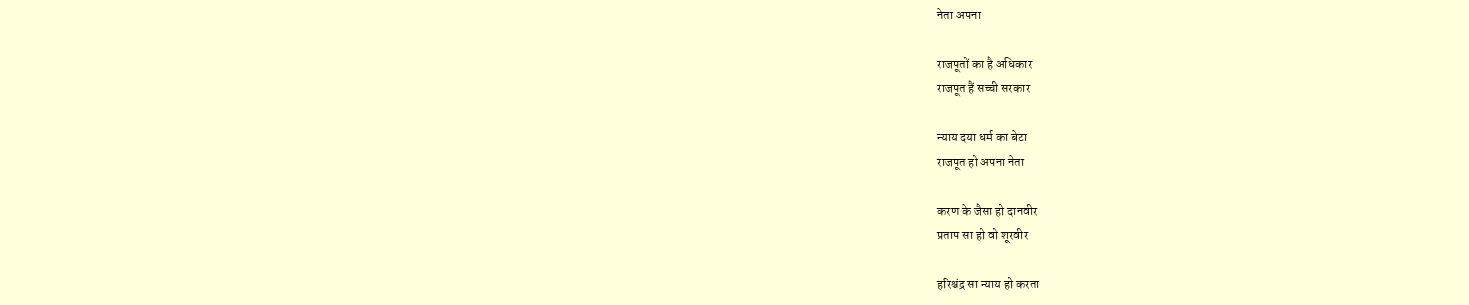नेता अपना

राजपूतों का है अधिकार
राजपूत हैं सच्ची सरकार

न्याय दया धर्म का बेटा
राजपूत हो अपना नेता

करण के जैसा हो दानवीर
प्रताप सा हो वो शूरवीर

हरिश्चंद्र सा न्याय हो करता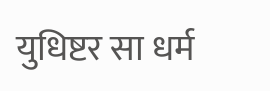युधिष्टर सा धर्म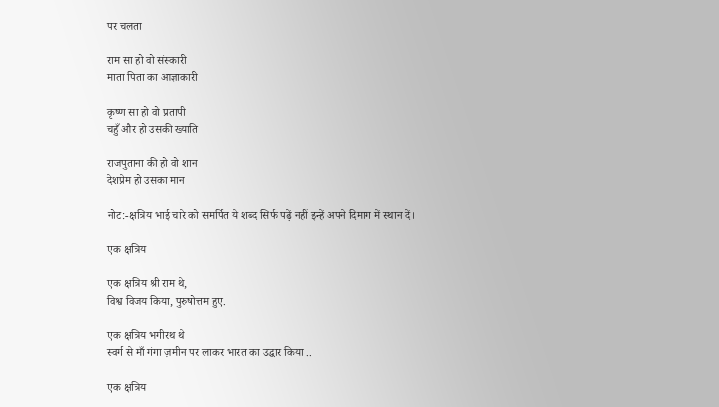पर चलता

राम सा हो वो संस्कारी
माता पिता का आज्ञाकारी

कृष्ण सा हो वो प्रतापी
चहुँ और हो उसकी ख्याति

राजपुताना की हो वो शान
देशप्रेम हो उसका मान

नोट:-क्षत्रिय भाई चारे को समर्पित ये शब्द सिर्फ पढ़ें नहीं इन्हें अपने दिमाग में स्थान दें।

एक क्षत्रिय

एक क्षत्रिय श्री राम थे,
विश्व विजय किया, पुरुषोत्तम हुए.

एक क्षत्रिय भगीरथ थे
स्वर्ग से माँ गंगा ज़मीन पर लाकर भारत का उद्धार किया ..

एक क्षत्रिय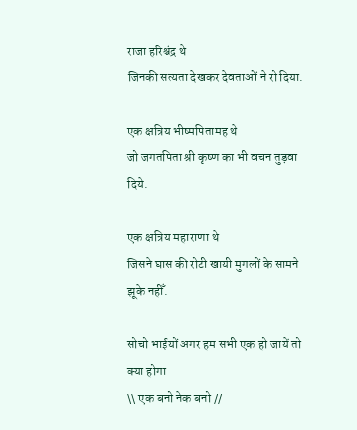राजा हरिश्चंद्र थे
जिनकी सत्यता देखकर देवताओं ने रो दिया.

एक क्षत्रिय भीष्मपितामह थे
जो जगतपिता श्री कृष्ण का भी वचन तुड़वा दिये.

एक क्षत्रिय महाराणा थे
जिसने घास की रोटी खायी मुगलों के सामने झूके नहीँ.

सोचो भाईयों अगर हम सभी एक हो जायें तो क्या होगा
\\ एक बनो नेक बनो //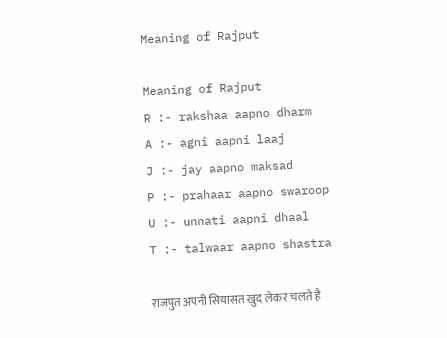Meaning of Rajput

Meaning of Rajput
R :- rakshaa aapno dharm
A :- agni aapni laaj
J :- jay aapno maksad
P :- prahaar aapno swaroop
U :- unnati aapni dhaal
T :- talwaar aapno shastra

राजपुत अपनी सियासत खुद लेकर चलते है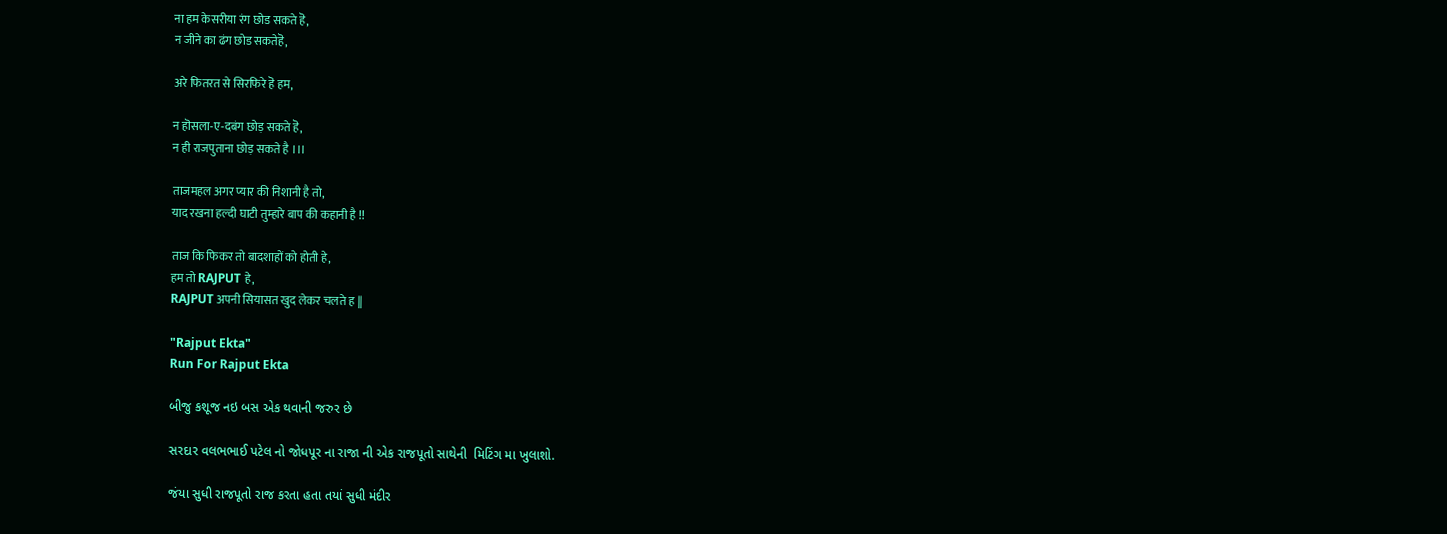ना हम केसरीया रंग छोड सकते हॆ,
न जीने का ढंग छोड सकतेहॆ,

अरे फितरत से सिरफिरे हॆ हम,

न हॊसला-ए-दबंग छोड़ सकते हॆ,
न ही राजपुताना छोड़ सकते है ।।।

ताजमहल अगर प्यार की निशानी है तो,
याद रखना हल्दी घाटी तुम्हारे बाप की कहानी है !!

ताज कि फिकर तो बादशाहों को होती हे,
हम तो RAJPUT हे,
RAJPUT अपनी सियासत खुद लेकर चलते ह ||

"Rajput Ekta"
Run For Rajput Ekta

બીજુ કશૂજ નઇ બસ એક થવાની જરુર છે

સરદાર વલભભાઈ પટેલ નો જોધપૂર ના રાજા ની એક રાજપૂતો સાથેની  મિટિંગ મા ખુલાશો.

જંયા સુધી રાજપૂતો રાજ કરતા હતા તયાં સુધી મંદીર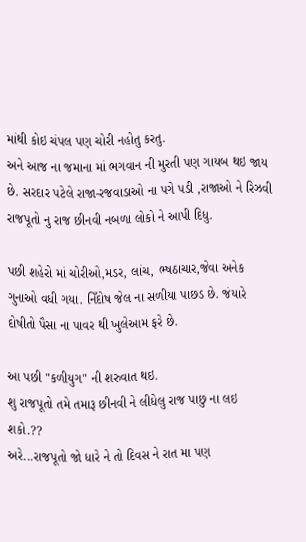માંથી કોઇ ચંપલ પણ ચોરી નહોતુ કરતુ.
અને આજ ના જમાના માં ભગવાન ની મુરતી પણ ગાયબ થઇ જાય છે. સરદાર પટેલે રાજા-રજવાડાઓ ના પગે પડી ,રાજાઓ ને રિઝવી રાજપૂતો નુ રાજ છીનવી નબળા લોકો ને આપી દિધુ.

પછી શહેરો માં ચોરીઓ,મડર, લાંચ, ભ્ષઠાચાર,જેવા અનેક ગુનાઓ વધી ગયા. નિઁદોષ જેલ ના સળીયા પાછડ છે. જંયારે દોષીતો પૈસા ના પાવર થી ખુલેઆમ ફરે છે.

આ પછી "કળીયુગ" ની શરુવાત થઇ.
શુ રાજપૂતો તમે તમારૂ છીનવી ને લીધેલુ રાજ પાછુ ના લઇ શકો.??
અરે...રાજપૂતો જો ધારે ને તો દિવસ ને રાત મા પણ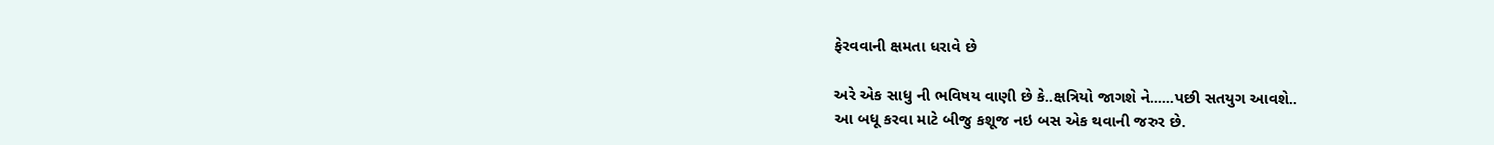ફેરવવાની ક્ષમતા ધરાવે છે

અરે એક સાધુ ની ભવિષય વાણી છે કે..ક્ષત્રિયો જાગશે ને......પછી સતયુગ આવશે..
આ બધૂ કરવા માટે બીજુ કશૂજ નઇ બસ એક થવાની જરુર છે.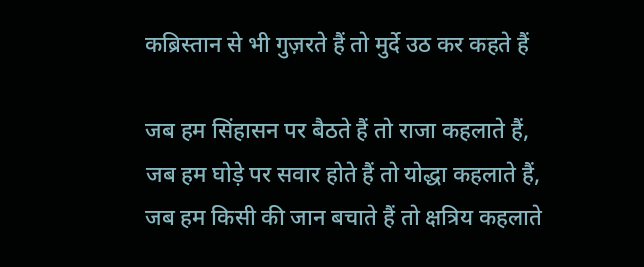कब्रिस्तान से भी गुज़रते हैं तो मुर्दे उठ कर कहते हैं

जब हम सिंहासन पर बैठते हैं तो राजा कहलाते हैं,
जब हम घोड़े पर सवार होते हैं तो योद्धा कहलाते हैं,
जब हम किसी की जान बचाते हैं तो क्षत्रिय कहलाते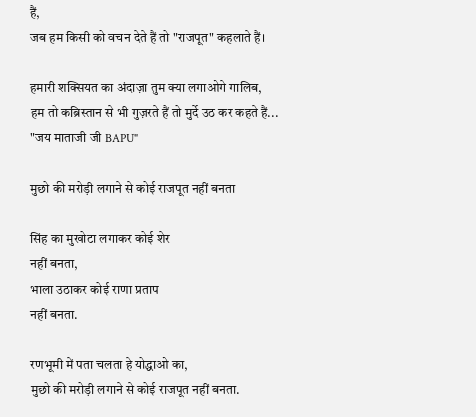हैं,
जब हम किसी को वचन देते हैं तो "राजपूत" कहलाते हैं।

हमारी शक्सियत का अंदाज़ा तुम क्या लगाओगे गालिब,
हम तो कब्रिस्तान से भी गुज़रते हैं तो मुर्दे उठ कर कहते हैं...
"जय माताजी जी BAPU"

मुछो की मरोड़ी लगाने से कोई राजपूत नहीं बनता

सिंह का मुखोटा लगाकर कोई शेर
नहीं बनता,
भाला उठाकर कोई राणा प्रताप
नहीं बनता.

रणभूमी में पता चलता हे योद्धाओ का,
मुछो की मरोड़ी लगाने से कोई राजपूत नहीं बनता.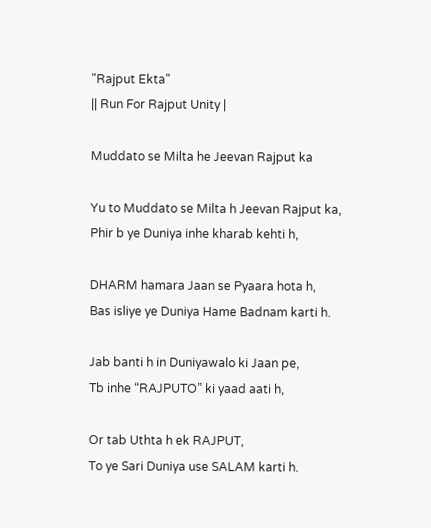"Rajput Ekta"
|| Run For Rajput Unity |

Muddato se Milta he Jeevan Rajput ka

Yu to Muddato se Milta h Jeevan Rajput ka,
Phir b ye Duniya inhe kharab kehti h,

DHARM hamara Jaan se Pyaara hota h,
Bas isliye ye Duniya Hame Badnam karti h.

Jab banti h in Duniyawalo ki Jaan pe,
Tb inhe “RAJPUTO” ki yaad aati h,

Or tab Uthta h ek RAJPUT,
To ye Sari Duniya use SALAM karti h.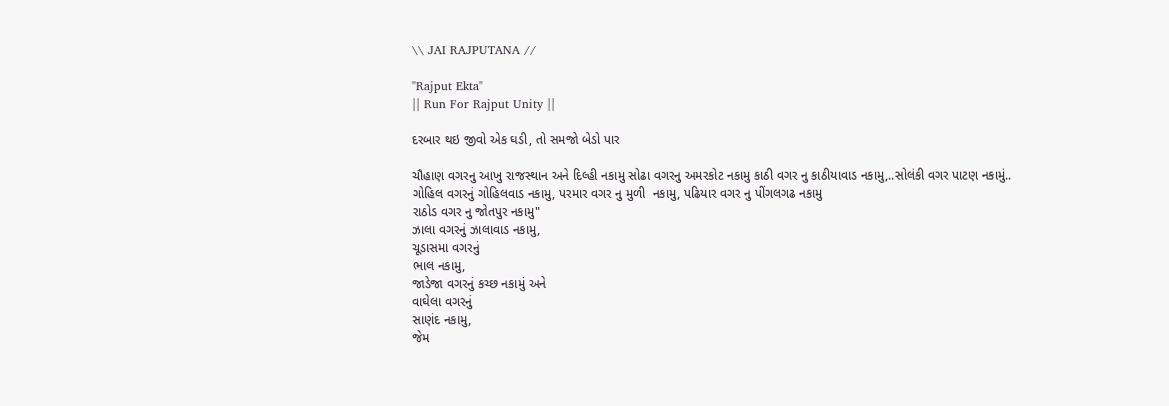\\ JAI RAJPUTANA //

"Rajput Ekta"
|| Run For Rajput Unity ||

દરબાર થઇ જીવો એક ઘડી, તો સમજો બેડો પાર

ચૌહાણ વગરનુ આખુ રાજસ્થાન અને દિલ્હી નકામુ સોઢા વગરનુ અમરકોટ નકામુ કાઠી વગર નુ કાઠીયાવાડ નકામુ,..સોલંકી વગર પાટણ નકામું..
ગોહિલ વગરનું ગોહિલવાડ નકામુ, પરમાર વગર નુ મુળી  નકામુ, પઢિયાર વગર નુ પીંગલગઢ નકામુ
રાઠોડ વગર નુ જોતપુર નકામુ"
ઝાલા વગરનું ઝાલાવાડ નકામુ,
ચૂડાસમા વગરનું
ભાલ નકામુ,
જાડેજા વગરનું કચ્છ નકામું અને
વાઘેલા વગરનું
સાણંદ નકામુ,
જેમ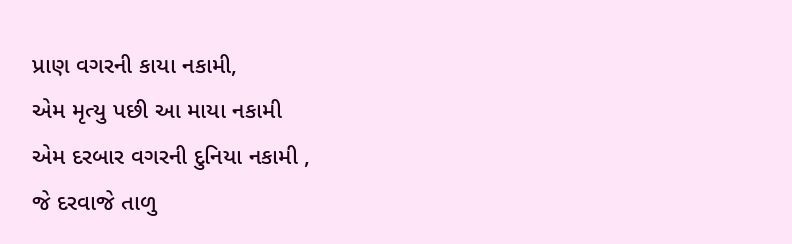પ્રાણ વગરની કાયા નકામી,
એમ મૃત્યુ પછી આ માયા નકામી
એમ દરબાર વગરની દુનિયા નકામી ,
જે દરવાજે તાળુ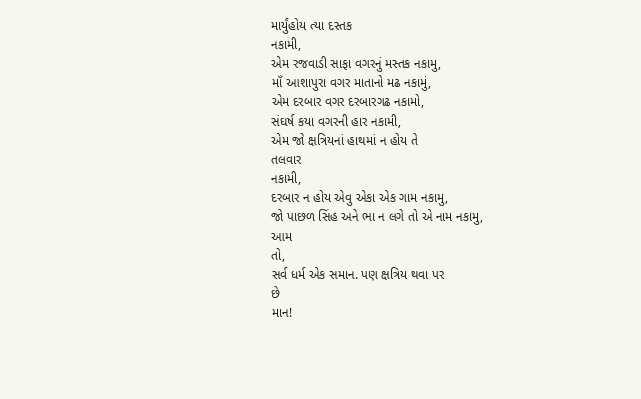માર્યુંહોય ત્યા દસ્તક
નકામી,
એમ રજવાડી સાફા વગરનું મસ્તક નકામુ,
માઁ આશાપુરા વગર માતાનો મઢ નકામું,
એમ દરબાર વગર દરબારગઢ નકામો,
સંઘર્ષ કયા વગરની હાર નકામી,
એમ જો ક્ષત્રિયનાં હાથમાં ન હોય તે
તલવાર
નકામી,
દરબાર ન હોય એવુ એકા એક ગામ નકામુ,
જો પાછળ સિંહ અને ભા ન લગે તો એ નામ નકામુ,
આમ
તો,
સર્વ ધર્મ એક સમાન. પણ ક્ષત્રિય થવા પર
છે
માન!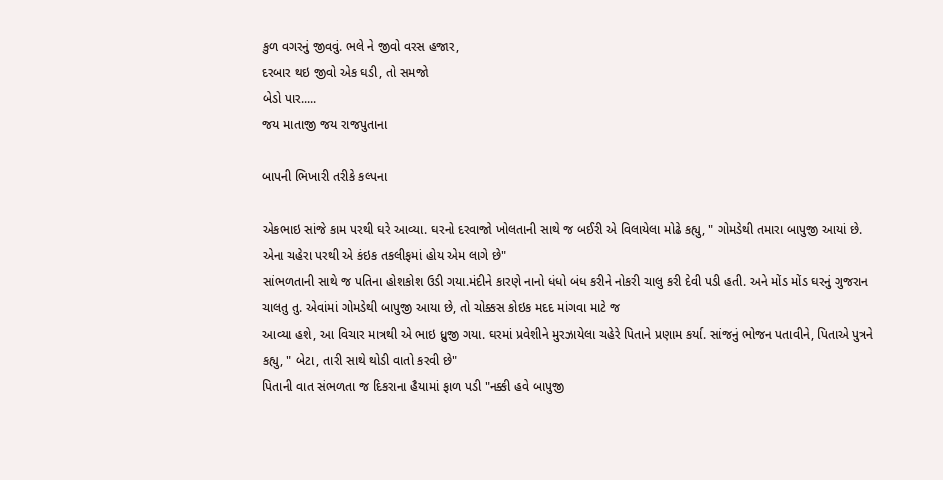કુળ વગરનું જીવવું. ભલે ને જીવો વરસ હજાર,
દરબાર થઇ જીવો એક ઘડી, તો સમજો
બેડો પાર.....
જય માતાજી જય રાજપુતાના

બાપની ભિખારી તરીકે કલ્પના

એકભાઇ સાંજે કામ પરથી ઘરે આવ્યા. ઘરનો દરવાજો ખોલતાની સાથે જ બઈરી એ વિલાયેલા મોઢે કહ્યુ, " ગોમડેથી તમારા બાપુજી આયાં છે. એના ચહેરા પરથી એ કંઇક તકલીફમાં હોય એમ લાગે છે"
સાંભળતાની સાથે જ પતિના હોશકોશ ઉડી ગયા.મંદીને કારણે નાનો ધંધો બંધ કરીને નોકરી ચાલુ કરી દેવી પડી હતી. અને મોંડ મોંડ ઘરનું ગુજરાન ચાલતુ તુ. એવાંમાં ગોમડેથી બાપુજી આયા છે, તો ચોક્કસ કોઇક મદદ માંગવા માટે જ
આવ્યા હશે, આ વિચાર માત્રથી એ ભાઇ ધ્રુજી ગયા. ઘરમાં પ્રવેશીને મુરઝાયેલા ચહેરે પિતાને પ્રણામ કર્યા. સાંજનું ભોજન પતાવીને, પિતાએ પુત્રને કહ્યુ, " બેટા, તારી સાથે થોડી વાતો કરવી છે"
પિતાની વાત સંભળતા જ દિકરાના હૈયામાં ફાળ પડી "નક્કી હવે બાપુજી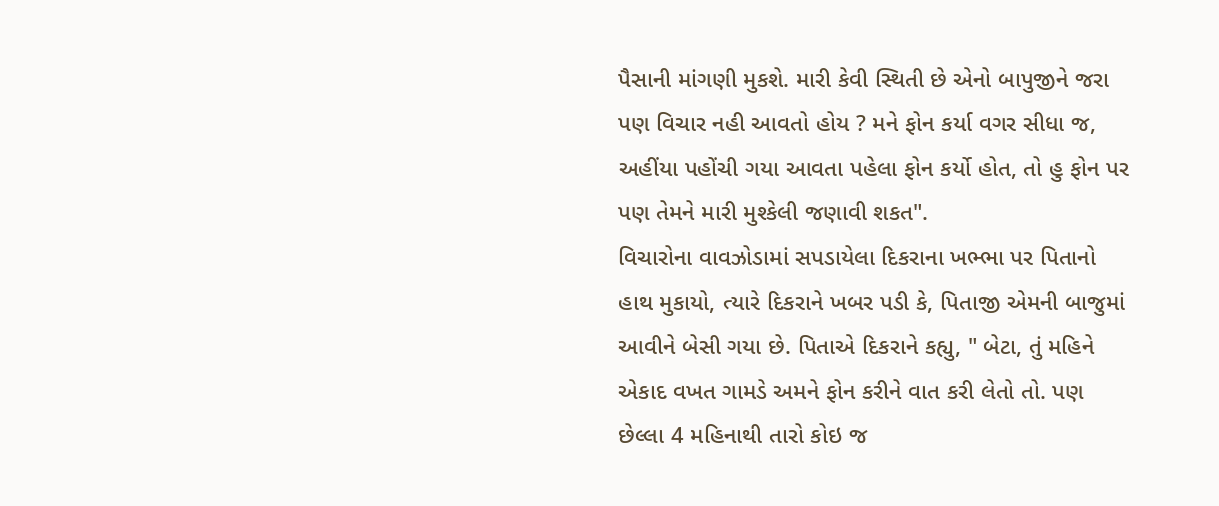પૈસાની માંગણી મુકશે. મારી કેવી સ્થિતી છે એનો બાપુજીને જરા પણ વિચાર નહી આવતો હોય ? મને ફોન કર્યા વગર સીધા જ, અહીંયા પહોંચી ગયા આવતા પહેલા ફોન કર્યો હોત, તો હુ ફોન પર પણ તેમને મારી મુશ્કેલી જણાવી શકત".
વિચારોના વાવઝોડામાં સપડાયેલા દિકરાના ખભ્ભા પર પિતાનો હાથ મુકાયો, ત્યારે દિકરાને ખબર પડી કે, પિતાજી એમની બાજુમાં આવીને બેસી ગયા છે. પિતાએ દિકરાને કહ્યુ, " બેટા, તું મહિને એકાદ વખત ગામડે અમને ફોન કરીને વાત કરી લેતો તો. પણ છેલ્લા 4 મહિનાથી તારો કોઇ જ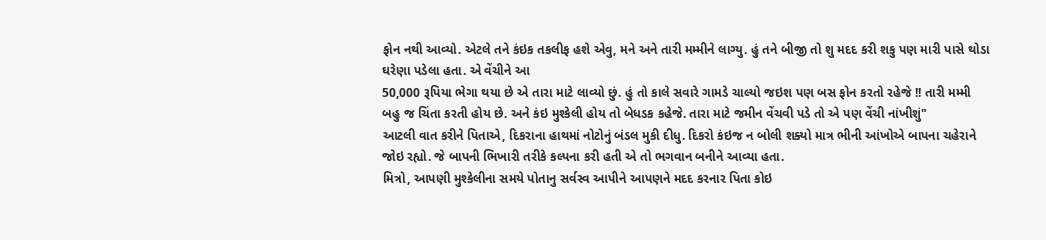ફોન નથી આવ્યો. એટલે તને કંઇક તકલીફ હશે એવુ, મને અને તારી મમ્મીને લાગ્યુ. હું તને બીજી તો શુ મદદ કરી શકુ પણ મારી પાસે થોડા ઘરેણા પડેલા હતા. એ વેંચીને આ
50,000 રૂપિયા ભેગા થયા છે એ તારા માટે લાવ્યો છું. હું તો કાલે સવારે ગામડે ચાલ્યો જઇશ પણ બસ ફોન કરતો રહેજે !! તારી મમ્મી બહુ જ ચિંતા કરતી હોય છે. અને કંઇ મુશ્કેલી હોય તો બેધડક કહેજે. તારા માટે જમીન વેંચવી પડે તો એ પણ વેંચી નાંખીશું"
આટલી વાત કરીને પિતાએ, દિકરાના હાથમાં નોટોનું બંડલ મુકી દીધુ. દિકરો કંઇજ ન બોલી શક્યો માત્ર ભીની આંખોએ બાપના ચહેરાને જોઇ રહ્યો. જે બાપની ભિખારી તરીકે કલ્પના કરી હતી એ તો ભગવાન બનીને આવ્યા હતા.
મિત્રો, આપણી મુશ્કેલીના સમયે પોતાનુ સર્વસ્વ આપીને આપણને મદદ કરનાર પિતા કોઇ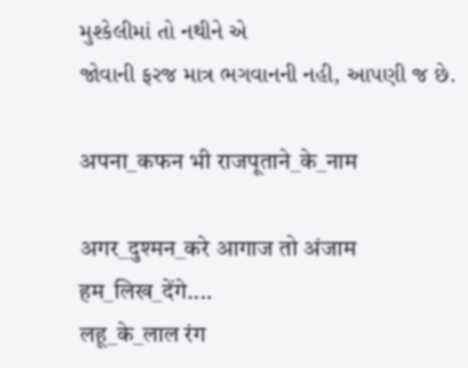મુશ્કેલીમાં તો નથીને એ
જોવાની ફરજ માત્ર ભગવાનની નહી, આપણી જ છે.

अपना_कफन भी राजपूताने_के_नाम

अगर_दुश्मन_करे आगाज तो अंजाम हम_लिख_देंगे....
लहू_के_लाल रंग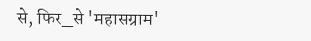से, फिर_से 'महासग्राम'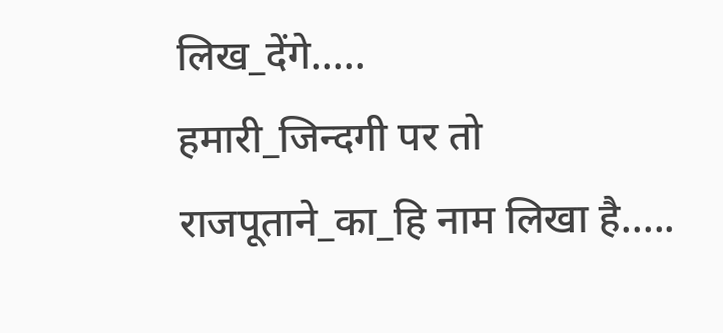लिख_देंगे.....
हमारी_जिन्दगी पर तो राजपूताने_का_हि नाम लिखा है.....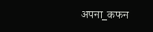अपना_कफन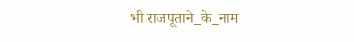भी राजपूताने_के_नाम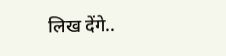लिख देंगे..